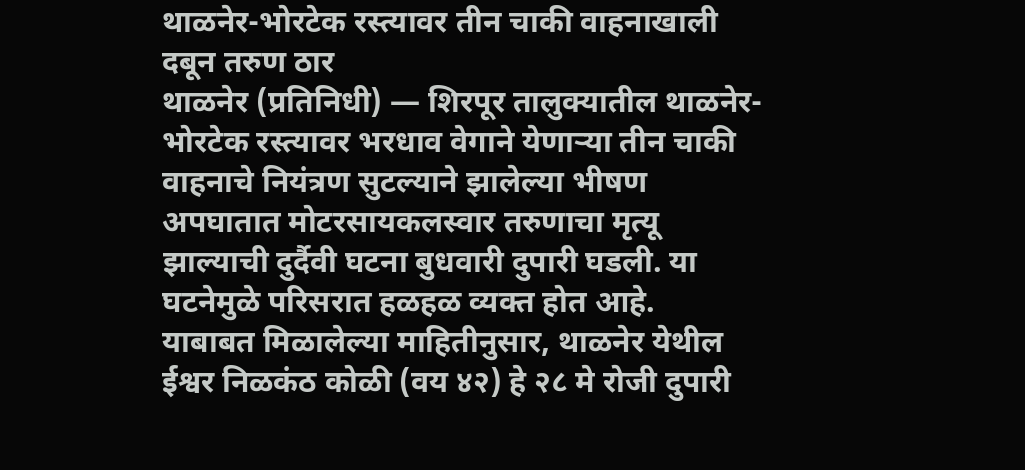थाळनेर-भोरटेक रस्त्यावर तीन चाकी वाहनाखाली दबून तरुण ठार
थाळनेर (प्रतिनिधी) — शिरपूर तालुक्यातील थाळनेर-भोरटेक रस्त्यावर भरधाव वेगाने येणाऱ्या तीन चाकी वाहनाचे नियंत्रण सुटल्याने झालेल्या भीषण अपघातात मोटरसायकलस्वार तरुणाचा मृत्यू झाल्याची दुर्दैवी घटना बुधवारी दुपारी घडली. या घटनेमुळे परिसरात हळहळ व्यक्त होत आहे.
याबाबत मिळालेल्या माहितीनुसार, थाळनेर येथील ईश्वर निळकंठ कोळी (वय ४२) हे २८ मे रोजी दुपारी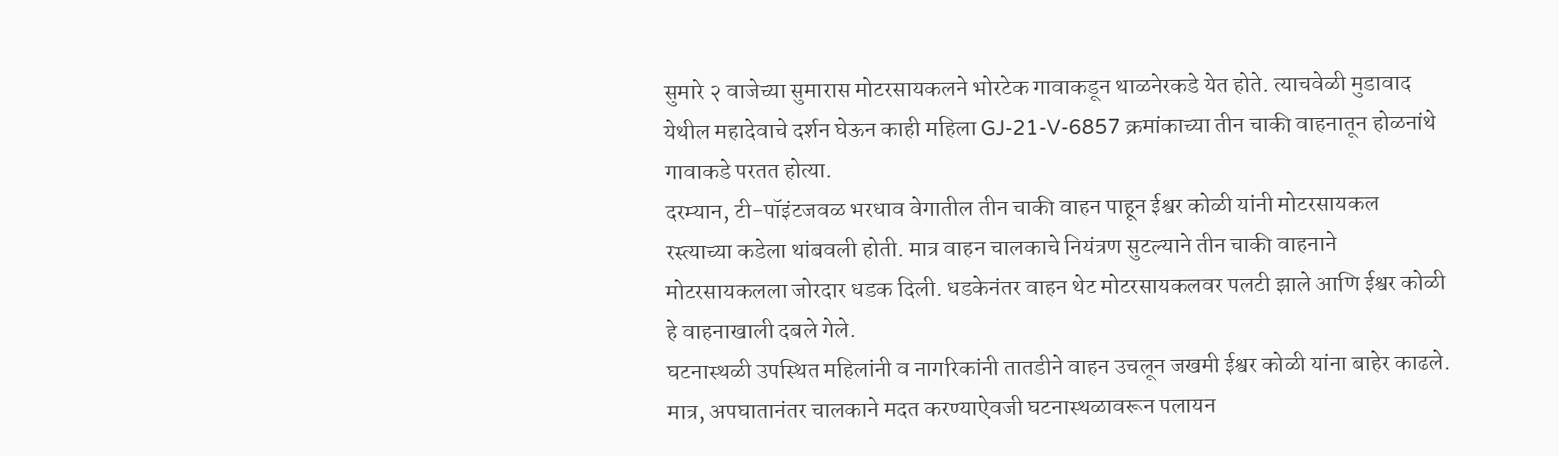सुमारे २ वाजेच्या सुमारास मोटरसायकलने भोरटेक गावाकडून थाळनेरकडे येत होते. त्याचवेळी मुडावाद येथील महादेवाचे दर्शन घेऊन काही महिला GJ-21-V-6857 क्रमांकाच्या तीन चाकी वाहनातून होळनांथे गावाकडे परतत होत्या.
दरम्यान, टी-पॉइंटजवळ भरधाव वेगातील तीन चाकी वाहन पाहून ईश्वर कोळी यांनी मोटरसायकल रस्त्याच्या कडेला थांबवली होती. मात्र वाहन चालकाचे नियंत्रण सुटल्याने तीन चाकी वाहनाने मोटरसायकलला जोरदार धडक दिली. धडकेनंतर वाहन थेट मोटरसायकलवर पलटी झाले आणि ईश्वर कोळी हे वाहनाखाली दबले गेले.
घटनास्थळी उपस्थित महिलांनी व नागरिकांनी तातडीने वाहन उचलून जखमी ईश्वर कोळी यांना बाहेर काढले. मात्र, अपघातानंतर चालकाने मदत करण्याऐवजी घटनास्थळावरून पलायन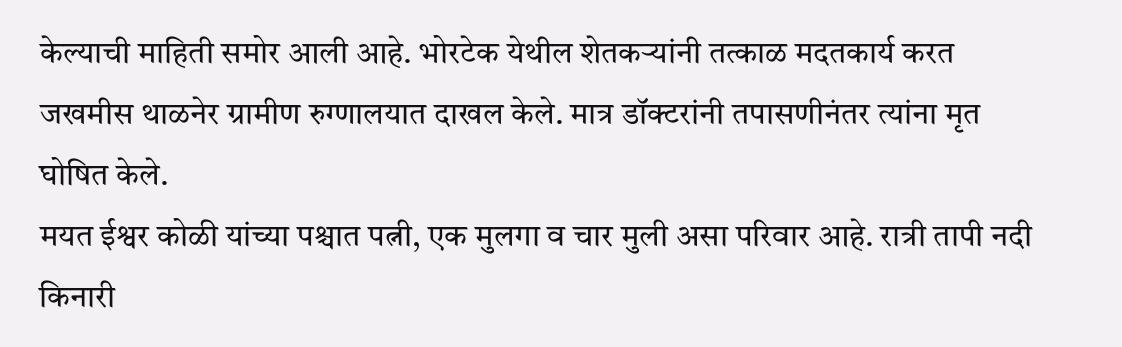केल्याची माहिती समोर आली आहे. भोरटेक येथील शेतकऱ्यांनी तत्काळ मदतकार्य करत जखमीस थाळनेर ग्रामीण रुग्णालयात दाखल केले. मात्र डॉक्टरांनी तपासणीनंतर त्यांना मृत घोषित केले.
मयत ईश्वर कोळी यांच्या पश्चात पत्नी, एक मुलगा व चार मुली असा परिवार आहे. रात्री तापी नदी किनारी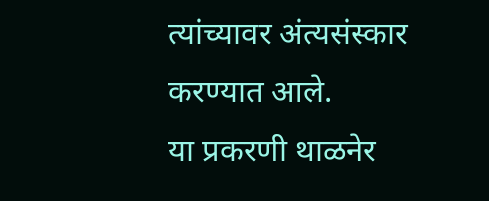त्यांच्यावर अंत्यसंस्कार करण्यात आले.
या प्रकरणी थाळनेर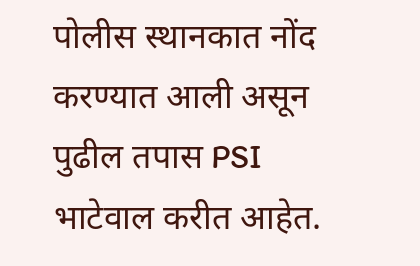पोलीस स्थानकात नोंद करण्यात आली असून पुढील तपास PSI भाटेवाल करीत आहेत.